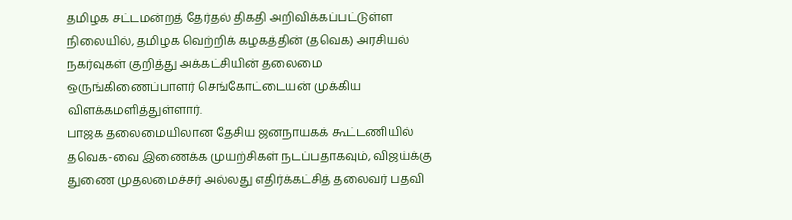தமிழக சட்டமன்றத் தேர்தல் திகதி அறிவிக்கப்பட்டுள்ள நிலையில், தமிழக வெற்றிக் கழகத்தின் (தவெக) அரசியல் நகர்வுகள் குறித்து அக்கட்சியின் தலைமை ஒருங்கிணைப்பாளர் செங்கோட்டையன் முக்கிய விளக்கமளித்துள்ளார்.
பாஜக தலைமையிலான தேசிய ஜனநாயகக் கூட்டணியில் தவெக-வை இணைக்க முயற்சிகள் நடப்பதாகவும், விஜய்க்கு துணை முதலமைச்சர் அல்லது எதிர்க்கட்சித் தலைவர் பதவி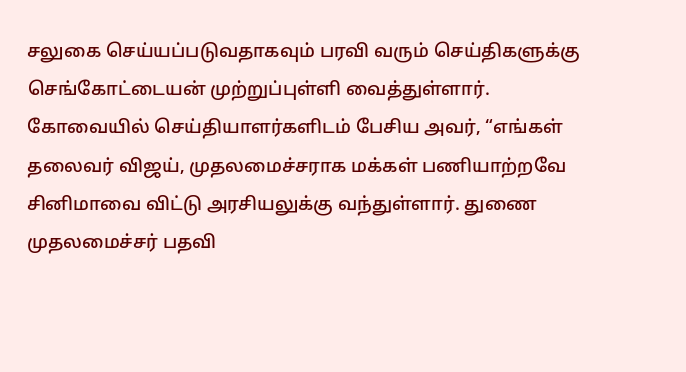சலுகை செய்யப்படுவதாகவும் பரவி வரும் செய்திகளுக்கு செங்கோட்டையன் முற்றுப்புள்ளி வைத்துள்ளார். கோவையில் செய்தியாளர்களிடம் பேசிய அவர், “எங்கள் தலைவர் விஜய், முதலமைச்சராக மக்கள் பணியாற்றவே சினிமாவை விட்டு அரசியலுக்கு வந்துள்ளார். துணை முதலமைச்சர் பதவி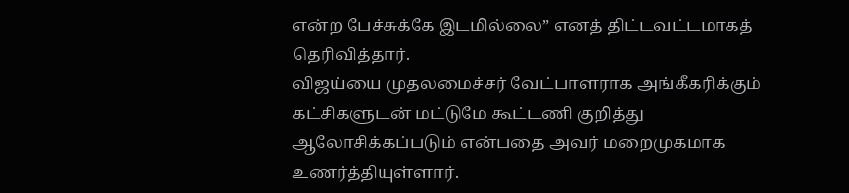என்ற பேச்சுக்கே இடமில்லை” எனத் திட்டவட்டமாகத் தெரிவித்தார்.
விஜய்யை முதலமைச்சர் வேட்பாளராக அங்கீகரிக்கும் கட்சிகளுடன் மட்டுமே கூட்டணி குறித்து ஆலோசிக்கப்படும் என்பதை அவர் மறைமுகமாக உணர்த்தியுள்ளார்.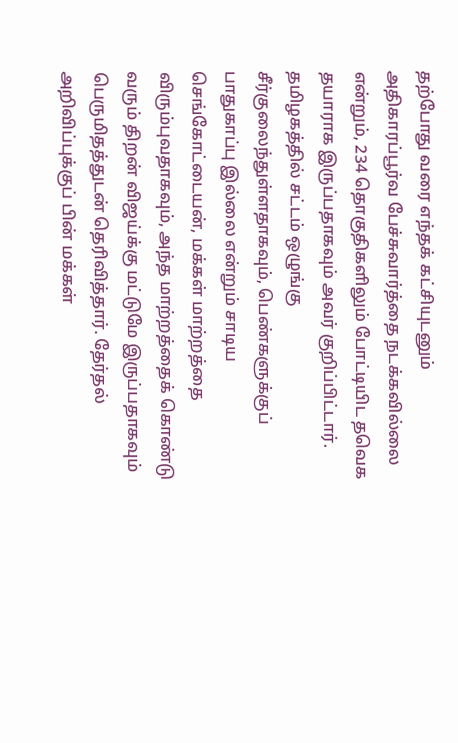தற்போது வரை எந்தக் கட்சியுடனும் அதிகாரப்பூர்வ பேச்சுவார்த்தை நடக்கவில்லை என்றும், 234 தொகுதிகளிலும் போட்டியிட தவெக தயாராக இருப்பதாகவும் அவர் குறிப்பிட்டார்.
தமிழகத்தில் சட்டம் ஒழுங்கு சீர்குலைந்துள்ளதாகவும், பெண்களுக்குப் பாதுகாப்பு இல்லை என்றும் சாடிய செங்கோட்டையன், மக்கள் மாற்றத்தை விரும்புவதாகவும், அந்த மாற்றத்தைக் கொண்டு வரும் திறன் விஜய்க்கு மட்டுமே இருப்பதாகவும் பெருமிதத்துடன் தெரிவித்தார். தேர்தல் அறிவிப்புக்குப் பின் மக்கள்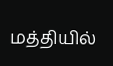மத்தியில்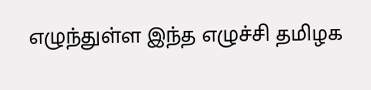எழுந்துள்ள இந்த எழுச்சி தமிழக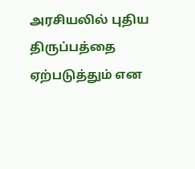அரசியலில் புதிய திருப்பத்தை ஏற்படுத்தும் என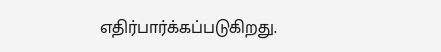எதிர்பார்க்கப்படுகிறது.